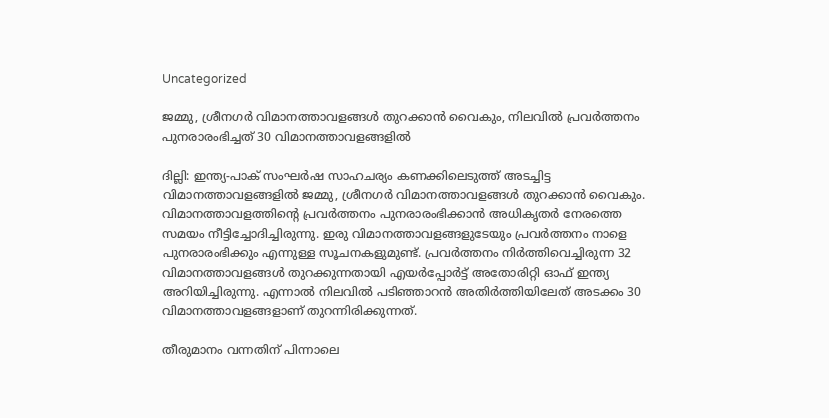Uncategorized

ജമ്മു, ശ്രീനഗർ വിമാനത്താവളങ്ങൾ തുറക്കാൻ വൈകും, നിലവിൽ പ്രവർത്തനം പുനരാരംഭിച്ചത് 30 വിമാനത്താവളങ്ങളിൽ

ദില്ലി: ഇന്ത്യ-പാക് സംഘർഷ സാഹചര്യം കണക്കിലെടുത്ത് അടച്ചിട്ട വിമാനത്താവളങ്ങളിൽ ജമ്മു, ശ്രീനഗർ വിമാനത്താവളങ്ങൾ തുറക്കാൻ വൈകും. വിമാനത്താവളത്തിന്റെ പ്രവർത്തനം പുനരാരംഭിക്കാൻ അധികൃതർ നേരത്തെ സമയം നീട്ടിച്ചോദിച്ചിരുന്നു. ഇരു വിമാനത്താവളങ്ങളുടേയും പ്രവർത്തനം നാളെ പുനരാരംഭിക്കും എന്നുള്ള സൂചനകളുമുണ്ട്. പ്രവർത്തനം നിർത്തിവെച്ചിരുന്ന 32 വിമാനത്താവളങ്ങൾ തുറക്കുന്നതായി എയർപ്പോർട്ട് അതോരിറ്റി ഓഫ് ഇന്ത്യ അറിയിച്ചിരുന്നു. എന്നാൽ നിലവിൽ പടിഞ്ഞാറൻ അതിർത്തിയിലേത് അടക്കം 30 വിമാനത്താവളങ്ങളാണ് തുറന്നിരിക്കുന്നത്.

തീരുമാനം വന്നതിന് പിന്നാലെ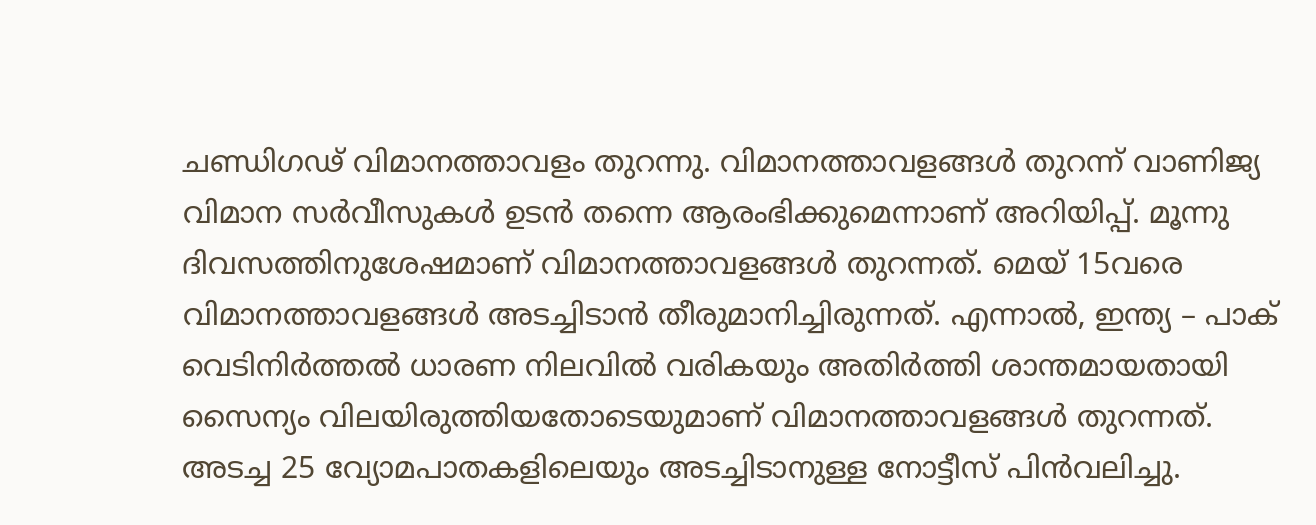ചണ്ഡിഗഢ് വിമാനത്താവളം തുറന്നു. വിമാനത്താവളങ്ങള്‍ തുറന്ന് വാണിജ്യ വിമാന സര്‍വീസുകള്‍ ഉടൻ തന്നെ ആരംഭിക്കുമെന്നാണ് അറിയിപ്പ്. മൂന്നു ദിവസത്തിനുശേഷമാണ് വിമാനത്താവളങ്ങള്‍ തുറന്നത്. മെയ് 15വരെ വിമാനത്താവളങ്ങള്‍ അടച്ചിടാൻ തീരുമാനിച്ചിരുന്നത്. എന്നാൽ, ഇന്ത്യ – പാക് വെടിനിർത്തൽ ധാരണ നിലവിൽ വരികയും അതിർത്തി ശാന്തമായതായി സൈന്യം വിലയിരുത്തിയതോടെയുമാണ് വിമാനത്താവളങ്ങള്‍ തുറന്നത്. അടച്ച 25 വ്യോമപാതകളിലെയും അടച്ചിടാനുള്ള നോട്ടീസ് പിൻവലിച്ചു.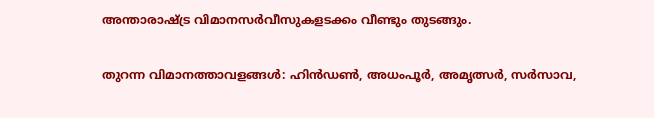അന്താരാഷ്ട്ര വിമാനസർവീസുകളടക്കം വീണ്ടും തുടങ്ങും.

തുറന്ന വിമാനത്താവളങ്ങൾ: ഹിൻഡൺ, അധംപൂർ, അമൃത്സർ, സർസാവ,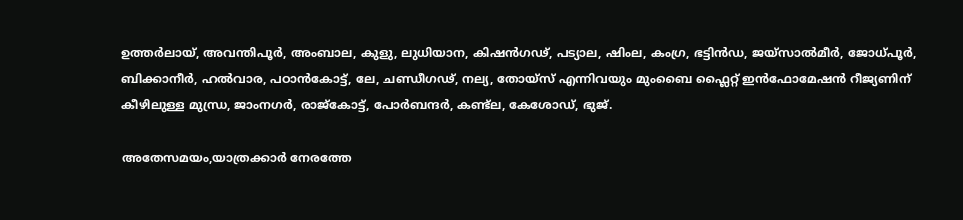ഉത്തർലായ്, അവന്തിപൂർ, അംബാല, കുളു, ലുധിയാന, കിഷൻഗഢ്, പട്യാല, ഷിംല, കംഗ്ര, ഭട്ടിൻഡ, ജയ്‍സാൽമീർ, ജോധ്‍പൂർ, ബിക്കാനീർ, ഹൽവാര, പഠാൻകോട്ട്, ലേ, ചണ്ഡീഗഢ്, നല്യ, തോയ്‍സ് എന്നിവയും മുംബൈ ഫ്ലൈറ്റ് ഇൻഫോമേഷൻ റീജ്യണിന് കീഴിലുള്ള മുന്ധ്ര, ജാംനഗർ, രാജ്‍കോട്ട്, പോർബന്ദർ, കണ്ട്‍ല, കേശോഡ്, ഭുജ്.

അതേസമയം,യാത്രക്കാർ നേരത്തേ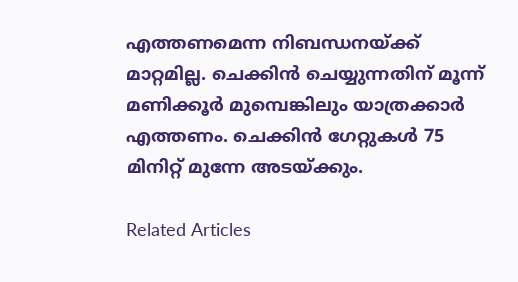എത്തണമെന്ന നിബന്ധനയ്ക്ക് മാറ്റമില്ല. ചെക്കിൻ ചെയ്യുന്നതിന് മൂന്ന് മണിക്കൂർ മുമ്പെങ്കിലും യാത്രക്കാര്‍ എത്തണം. ചെക്കിൻ ഗേറ്റുകൾ 75 മിനിറ്റ് മുന്നേ അടയ്ക്കും.

Related Articles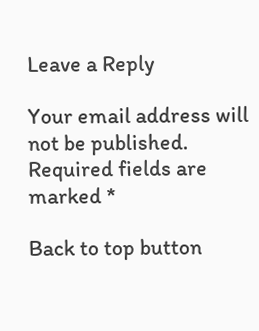Leave a Reply

Your email address will not be published. Required fields are marked *

Back to top button